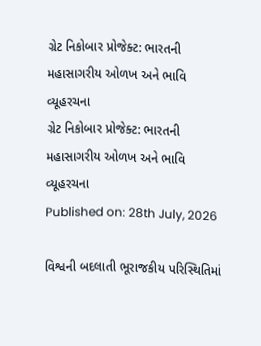ગ્રેટ નિકોબાર પ્રોજેક્ટ: ભારતની મહાસાગરીય ઓળખ અને ભાવિ વ્યૂહરચના
ગ્રેટ નિકોબાર પ્રોજેક્ટ: ભારતની મહાસાગરીય ઓળખ અને ભાવિ વ્યૂહરચના
Published on: 28th July, 2026

વિશ્વની બદલાતી ભૂરાજકીય પરિસ્થિતિમાં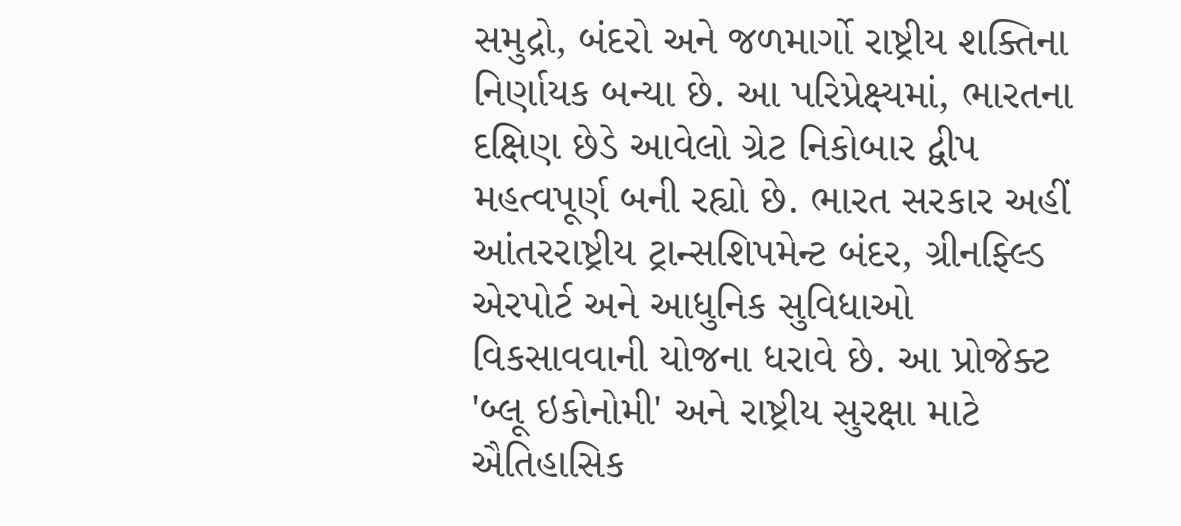સમુદ્રો, બંદરો અને જળમાર્ગો રાષ્ટ્રીય શક્તિના નિર્ણાયક બન્યા છે. આ પરિપ્રેક્ષ્યમાં, ભારતના દક્ષિણ છેડે આવેલો ગ્રેટ નિકોબાર દ્વીપ મહત્વપૂર્ણ બની રહ્યો છે. ભારત સરકાર અહીં આંતરરાષ્ટ્રીય ટ્રાન્સશિપમેન્ટ બંદર, ગ્રીનફ્લ્ડિ એરપોર્ટ અને આધુનિક સુવિધાઓ વિકસાવવાની યોજના ધરાવે છે. આ પ્રોજેક્ટ 'બ્લૂ ઇકોનોમી' અને રાષ્ટ્રીય સુરક્ષા માટે ઐતિહાસિક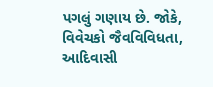પગલું ગણાય છે. જોકે, વિવેચકો જૈવવિવિધતા, આદિવાસી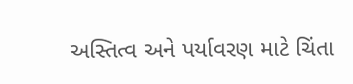અસ્તિત્વ અને પર્યાવરણ માટે ચિંતા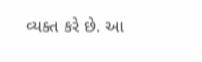વ્યક્ત કરે છે. આ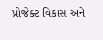પ્રોજેક્ટ વિકાસ અને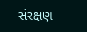સંરક્ષણ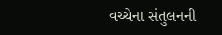વચ્ચેના સંતુલનની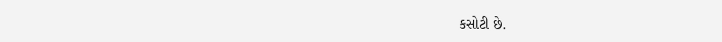કસોટી છે.